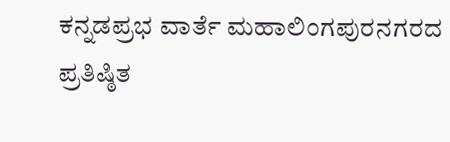ಕನ್ನಡಪ್ರಭ ವಾರ್ತೆ ಮಹಾಲಿಂಗಪುರನಗರದ ಪ್ರತಿಷ್ಠಿತ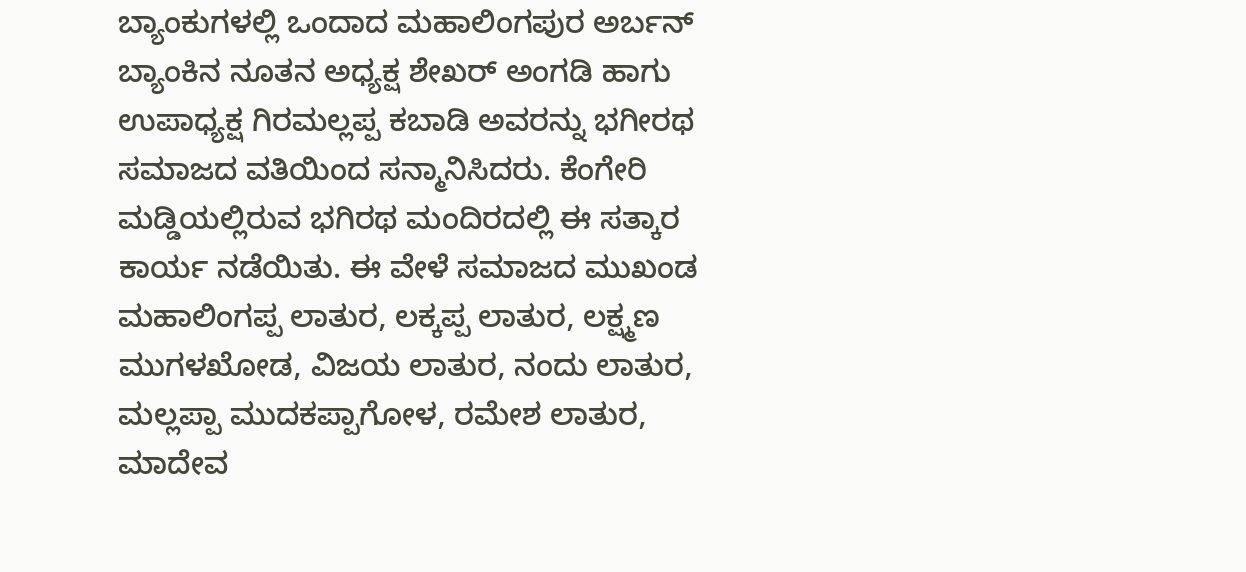ಬ್ಯಾಂಕುಗಳಲ್ಲಿ ಒಂದಾದ ಮಹಾಲಿಂಗಪುರ ಅರ್ಬನ್ ಬ್ಯಾಂಕಿನ ನೂತನ ಅಧ್ಯಕ್ಷ ಶೇಖರ್ ಅಂಗಡಿ ಹಾಗು ಉಪಾಧ್ಯಕ್ಷ ಗಿರಮಲ್ಲಪ್ಪ ಕಬಾಡಿ ಅವರನ್ನು ಭಗೀರಥ ಸಮಾಜದ ವತಿಯಿಂದ ಸನ್ಮಾನಿಸಿದರು. ಕೆಂಗೇರಿ ಮಡ್ಡಿಯಲ್ಲಿರುವ ಭಗಿರಥ ಮಂದಿರದಲ್ಲಿ ಈ ಸತ್ಕಾರ ಕಾರ್ಯ ನಡೆಯಿತು. ಈ ವೇಳೆ ಸಮಾಜದ ಮುಖಂಡ ಮಹಾಲಿಂಗಪ್ಪ ಲಾತುರ, ಲಕ್ಕಪ್ಪ ಲಾತುರ, ಲಕ್ಷ್ಮಣ ಮುಗಳಖೋಡ, ವಿಜಯ ಲಾತುರ, ನಂದು ಲಾತುರ, ಮಲ್ಲಪ್ಪಾ ಮುದಕಪ್ಪಾಗೋಳ, ರಮೇಶ ಲಾತುರ, ಮಾದೇವ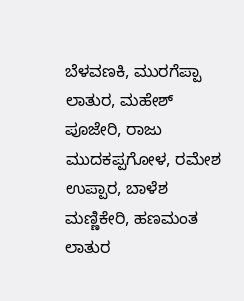ಬೆಳವಣಕಿ, ಮುರಗೆಪ್ಪಾ ಲಾತುರ, ಮಹೇಶ್ ಪೂಜೇರಿ, ರಾಜು ಮುದಕಪ್ಪಗೋಳ, ರಮೇಶ ಉಪ್ಪಾರ, ಬಾಳೆಶ ಮಣ್ಣಿಕೇರಿ, ಹಣಮಂತ ಲಾತುರ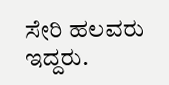ಸೇರಿ ಹಲವರು ಇದ್ದರು.